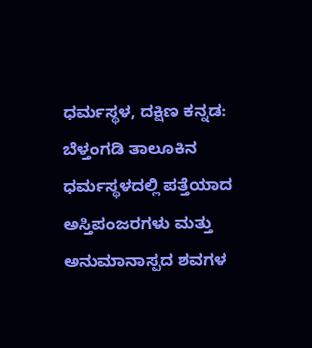ಧರ್ಮಸ್ಥಳ, ದಕ್ಷಿಣ ಕನ್ನಡ: ಬೆಳ್ತಂಗಡಿ ತಾಲೂಕಿನ ಧರ್ಮಸ್ಥಳದಲ್ಲಿ ಪತ್ತೆಯಾದ ಅಸ್ತಿಪಂಜರಗಳು ಮತ್ತು ಅನುಮಾನಾಸ್ಪದ ಶವಗಳ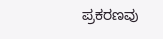ಪ್ರಕರಣವು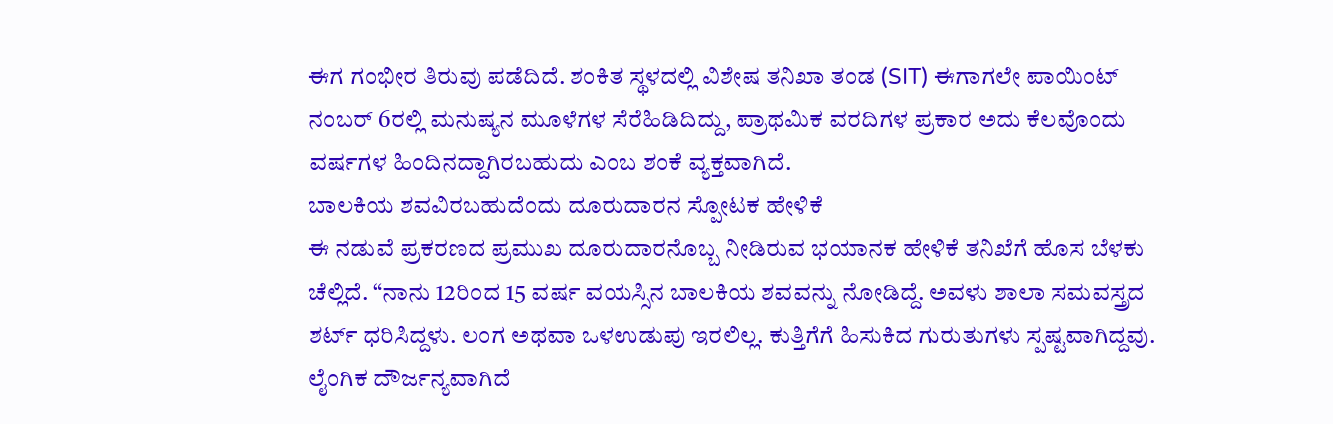ಈಗ ಗಂಭೀರ ತಿರುವು ಪಡೆದಿದೆ. ಶಂಕಿತ ಸ್ಥಳದಲ್ಲಿ ವಿಶೇಷ ತನಿಖಾ ತಂಡ (SIT) ಈಗಾಗಲೇ ಪಾಯಿಂಟ್ ನಂಬರ್ 6ರಲ್ಲಿ ಮನುಷ್ಯನ ಮೂಳೆಗಳ ಸೆರೆಹಿಡಿದಿದ್ದು, ಪ್ರಾಥಮಿಕ ವರದಿಗಳ ಪ್ರಕಾರ ಅದು ಕೆಲವೊಂದು ವರ್ಷಗಳ ಹಿಂದಿನದ್ದಾಗಿರಬಹುದು ಎಂಬ ಶಂಕೆ ವ್ಯಕ್ತವಾಗಿದೆ.
ಬಾಲಕಿಯ ಶವವಿರಬಹುದೆಂದು ದೂರುದಾರನ ಸ್ಪೋಟಕ ಹೇಳಿಕೆ
ಈ ನಡುವೆ ಪ್ರಕರಣದ ಪ್ರಮುಖ ದೂರುದಾರನೊಬ್ಬ ನೀಡಿರುವ ಭಯಾನಕ ಹೇಳಿಕೆ ತನಿಖೆಗೆ ಹೊಸ ಬೆಳಕು ಚೆಲ್ಲಿದೆ. “ನಾನು 12ರಿಂದ 15 ವರ್ಷ ವಯಸ್ಸಿನ ಬಾಲಕಿಯ ಶವವನ್ನು ನೋಡಿದ್ದೆ. ಅವಳು ಶಾಲಾ ಸಮವಸ್ತ್ರದ ಶರ್ಟ್ ಧರಿಸಿದ್ದಳು. ಲಂಗ ಅಥವಾ ಒಳಉಡುಪು ಇರಲಿಲ್ಲ. ಕುತ್ತಿಗೆಗೆ ಹಿಸುಕಿದ ಗುರುತುಗಳು ಸ್ಪಷ್ಟವಾಗಿದ್ದವು. ಲೈಂಗಿಕ ದೌರ್ಜನ್ಯವಾಗಿದೆ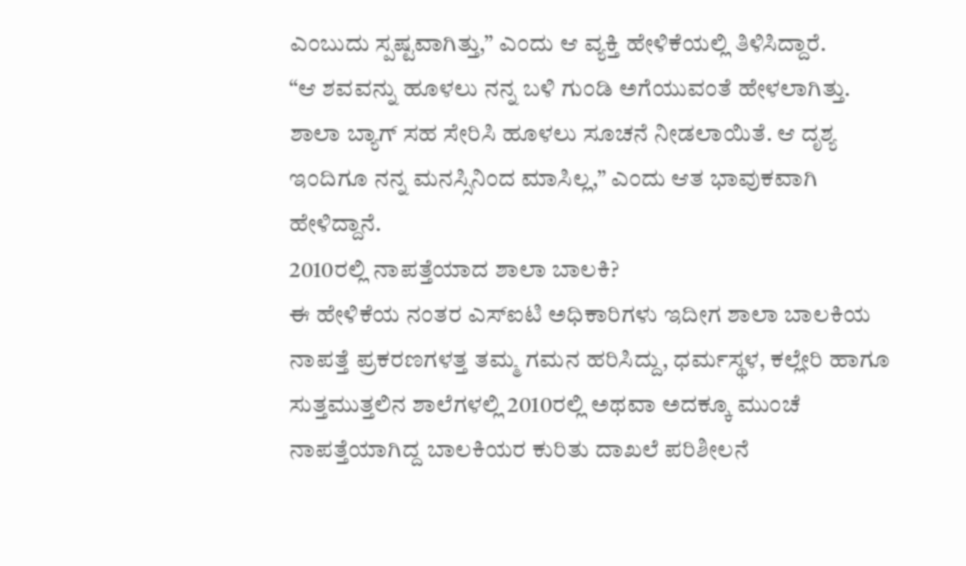ಎಂಬುದು ಸ್ಪಷ್ಟವಾಗಿತ್ತು,” ಎಂದು ಆ ವ್ಯಕ್ತಿ ಹೇಳಿಕೆಯಲ್ಲಿ ತಿಳಿಸಿದ್ದಾರೆ.
“ಆ ಶವವನ್ನು ಹೂಳಲು ನನ್ನ ಬಳಿ ಗುಂಡಿ ಅಗೆಯುವಂತೆ ಹೇಳಲಾಗಿತ್ತು. ಶಾಲಾ ಬ್ಯಾಗ್ ಸಹ ಸೇರಿಸಿ ಹೂಳಲು ಸೂಚನೆ ನೀಡಲಾಯಿತೆ. ಆ ದೃಶ್ಯ ಇಂದಿಗೂ ನನ್ನ ಮನಸ್ಸಿನಿಂದ ಮಾಸಿಲ್ಲ,” ಎಂದು ಆತ ಭಾವುಕವಾಗಿ ಹೇಳಿದ್ದಾನೆ.
2010ರಲ್ಲಿ ನಾಪತ್ತೆಯಾದ ಶಾಲಾ ಬಾಲಕಿ?
ಈ ಹೇಳಿಕೆಯ ನಂತರ ಎಸ್ಐಟಿ ಅಧಿಕಾರಿಗಳು ಇದೀಗ ಶಾಲಾ ಬಾಲಕಿಯ ನಾಪತ್ತೆ ಪ್ರಕರಣಗಳತ್ತ ತಮ್ಮ ಗಮನ ಹರಿಸಿದ್ದು, ಧರ್ಮಸ್ಥಳ, ಕಲ್ಲೇರಿ ಹಾಗೂ ಸುತ್ತಮುತ್ತಲಿನ ಶಾಲೆಗಳಲ್ಲಿ 2010ರಲ್ಲಿ ಅಥವಾ ಅದಕ್ಕೂ ಮುಂಚೆ ನಾಪತ್ತೆಯಾಗಿದ್ದ ಬಾಲಕಿಯರ ಕುರಿತು ದಾಖಲೆ ಪರಿಶೀಲನೆ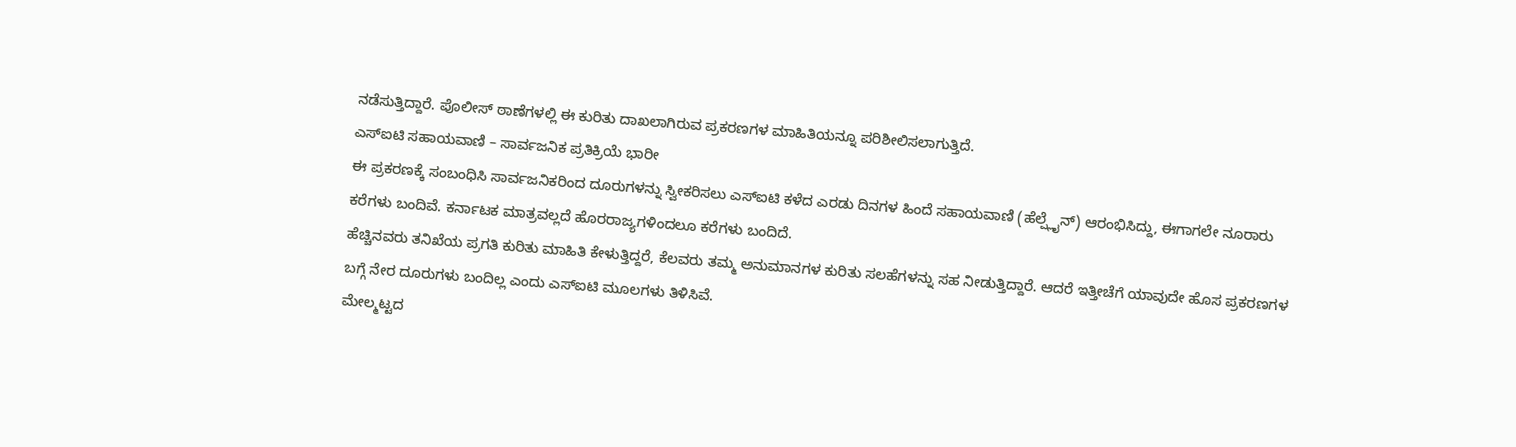ನಡೆಸುತ್ತಿದ್ದಾರೆ. ಪೊಲೀಸ್ ಠಾಣೆಗಳಲ್ಲಿ ಈ ಕುರಿತು ದಾಖಲಾಗಿರುವ ಪ್ರಕರಣಗಳ ಮಾಹಿತಿಯನ್ನೂ ಪರಿಶೀಲಿಸಲಾಗುತ್ತಿದೆ.
ಎಸ್ಐಟಿ ಸಹಾಯವಾಣಿ – ಸಾರ್ವಜನಿಕ ಪ್ರತಿಕ್ರಿಯೆ ಭಾರೀ
ಈ ಪ್ರಕರಣಕ್ಕೆ ಸಂಬಂಧಿಸಿ ಸಾರ್ವಜನಿಕರಿಂದ ದೂರುಗಳನ್ನು ಸ್ವೀಕರಿಸಲು ಎಸ್ಐಟಿ ಕಳೆದ ಎರಡು ದಿನಗಳ ಹಿಂದೆ ಸಹಾಯವಾಣಿ (ಹೆಲ್ಪ್ಲೈನ್) ಆರಂಭಿಸಿದ್ದು, ಈಗಾಗಲೇ ನೂರಾರು ಕರೆಗಳು ಬಂದಿವೆ. ಕರ್ನಾಟಕ ಮಾತ್ರವಲ್ಲದೆ ಹೊರರಾಜ್ಯಗಳಿಂದಲೂ ಕರೆಗಳು ಬಂದಿದೆ.
ಹೆಚ್ಚಿನವರು ತನಿಖೆಯ ಪ್ರಗತಿ ಕುರಿತು ಮಾಹಿತಿ ಕೇಳುತ್ತಿದ್ದರೆ, ಕೆಲವರು ತಮ್ಮ ಅನುಮಾನಗಳ ಕುರಿತು ಸಲಹೆಗಳನ್ನು ಸಹ ನೀಡುತ್ತಿದ್ದಾರೆ. ಆದರೆ ಇತ್ತೀಚೆಗೆ ಯಾವುದೇ ಹೊಸ ಪ್ರಕರಣಗಳ ಬಗ್ಗೆ ನೇರ ದೂರುಗಳು ಬಂದಿಲ್ಲ ಎಂದು ಎಸ್ಐಟಿ ಮೂಲಗಳು ತಿಳಿಸಿವೆ.
ಮೇಲ್ಮಟ್ಟದ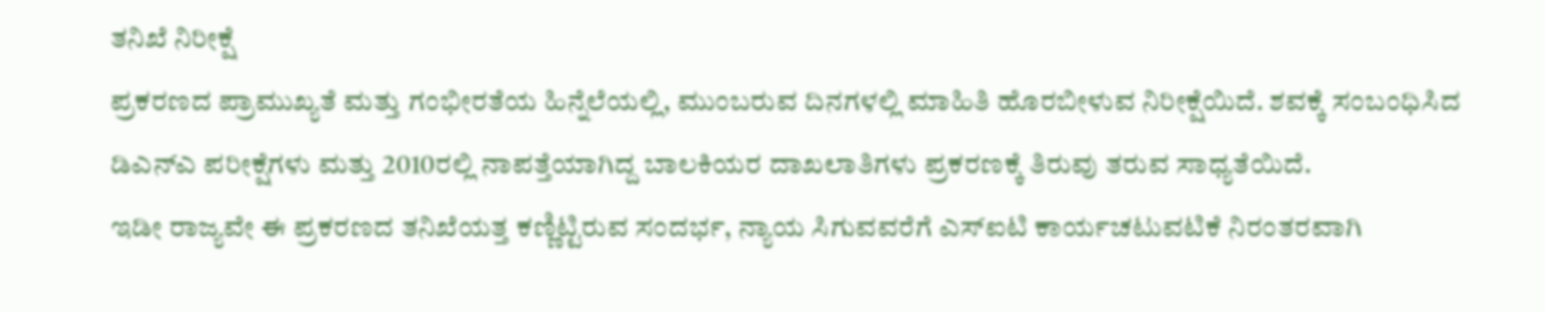ತನಿಖೆ ನಿರೀಕ್ಷೆ
ಪ್ರಕರಣದ ಪ್ರಾಮುಖ್ಯತೆ ಮತ್ತು ಗಂಭೀರತೆಯ ಹಿನ್ನೆಲೆಯಲ್ಲಿ, ಮುಂಬರುವ ದಿನಗಳಲ್ಲಿ ಮಾಹಿತಿ ಹೊರಬೀಳುವ ನಿರೀಕ್ಷೆಯಿದೆ. ಶವಕ್ಕೆ ಸಂಬಂಧಿಸಿದ ಡಿಎನ್ಎ ಪರೀಕ್ಷೆಗಳು ಮತ್ತು 2010ರಲ್ಲಿ ನಾಪತ್ತೆಯಾಗಿದ್ದ ಬಾಲಕಿಯರ ದಾಖಲಾತಿಗಳು ಪ್ರಕರಣಕ್ಕೆ ತಿರುವು ತರುವ ಸಾಧ್ಯತೆಯಿದೆ.
ಇಡೀ ರಾಜ್ಯವೇ ಈ ಪ್ರಕರಣದ ತನಿಖೆಯತ್ತ ಕಣ್ಣಿಟ್ಟಿರುವ ಸಂದರ್ಭ, ನ್ಯಾಯ ಸಿಗುವವರೆಗೆ ಎಸ್ಐಟಿ ಕಾರ್ಯಚಟುವಟಿಕೆ ನಿರಂತರವಾಗಿ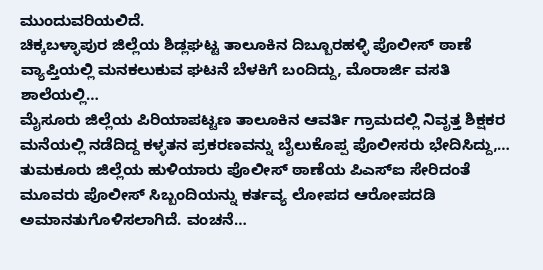ಮುಂದುವರಿಯಲಿದೆ.
ಚಿಕ್ಕಬಳ್ಳಾಪುರ ಜಿಲ್ಲೆಯ ಶಿಡ್ಲಘಟ್ಟ ತಾಲೂಕಿನ ದಿಬ್ಬೂರಹಳ್ಳಿ ಪೊಲೀಸ್ ಠಾಣೆ ವ್ಯಾಪ್ತಿಯಲ್ಲಿ ಮನಕಲುಕುವ ಘಟನೆ ಬೆಳಕಿಗೆ ಬಂದಿದ್ದು, ಮೊರಾರ್ಜಿ ವಸತಿ ಶಾಲೆಯಲ್ಲಿ…
ಮೈಸೂರು ಜಿಲ್ಲೆಯ ಪಿರಿಯಾಪಟ್ಟಣ ತಾಲೂಕಿನ ಆವರ್ತಿ ಗ್ರಾಮದಲ್ಲಿ ನಿವೃತ್ತ ಶಿಕ್ಷಕರ ಮನೆಯಲ್ಲಿ ನಡೆದಿದ್ದ ಕಳ್ಳತನ ಪ್ರಕರಣವನ್ನು ಬೈಲುಕೊಪ್ಪ ಪೊಲೀಸರು ಭೇದಿಸಿದ್ದು,…
ತುಮಕೂರು ಜಿಲ್ಲೆಯ ಹುಳಿಯಾರು ಪೊಲೀಸ್ ಠಾಣೆಯ ಪಿಎಸ್ಐ ಸೇರಿದಂತೆ ಮೂವರು ಪೊಲೀಸ್ ಸಿಬ್ಬಂದಿಯನ್ನು ಕರ್ತವ್ಯ ಲೋಪದ ಆರೋಪದಡಿ ಅಮಾನತುಗೊಳಿಸಲಾಗಿದೆ. ವಂಚನೆ…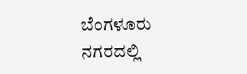ಬೆಂಗಳೂರು ನಗರದಲ್ಲಿ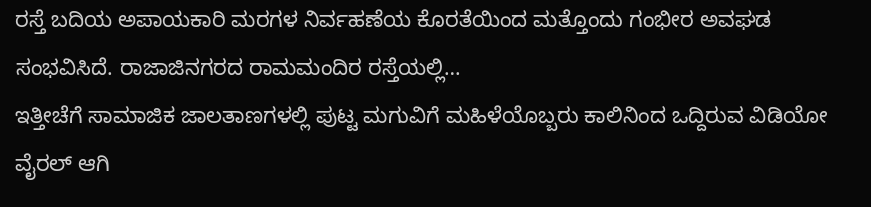ರಸ್ತೆ ಬದಿಯ ಅಪಾಯಕಾರಿ ಮರಗಳ ನಿರ್ವಹಣೆಯ ಕೊರತೆಯಿಂದ ಮತ್ತೊಂದು ಗಂಭೀರ ಅವಘಡ ಸಂಭವಿಸಿದೆ. ರಾಜಾಜಿನಗರದ ರಾಮಮಂದಿರ ರಸ್ತೆಯಲ್ಲಿ…
ಇತ್ತೀಚೆಗೆ ಸಾಮಾಜಿಕ ಜಾಲತಾಣಗಳಲ್ಲಿ ಪುಟ್ಟ ಮಗುವಿಗೆ ಮಹಿಳೆಯೊಬ್ಬರು ಕಾಲಿನಿಂದ ಒದ್ದಿರುವ ವಿಡಿಯೋ ವೈರಲ್ ಆಗಿ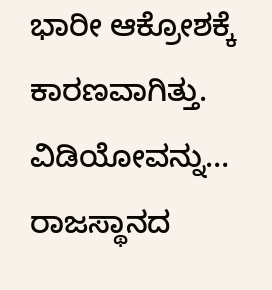ಭಾರೀ ಆಕ್ರೋಶಕ್ಕೆ ಕಾರಣವಾಗಿತ್ತು. ವಿಡಿಯೋವನ್ನು…
ರಾಜಸ್ಥಾನದ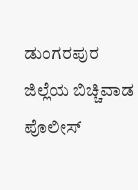ಡುಂಗರಪುರ ಜಿಲ್ಲೆಯ ಬಿಚ್ಚಿವಾಡ ಪೊಲೀಸ್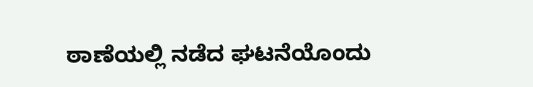ಠಾಣೆಯಲ್ಲಿ ನಡೆದ ಘಟನೆಯೊಂದು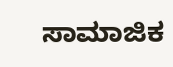ಸಾಮಾಜಿಕ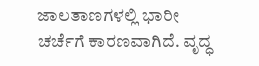ಜಾಲತಾಣಗಳಲ್ಲಿ ಭಾರೀ ಚರ್ಚೆಗೆ ಕಾರಣವಾಗಿದೆ. ವೃದ್ಧ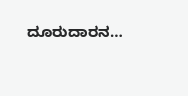ದೂರುದಾರನ…